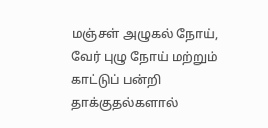மஞ்சள் அழுகல் நோய், வேர் புழு நோய் மற்றும் காட்டுப் பன்றி தாக்குதல்களால்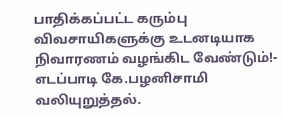பாதிக்கப்பட்ட கரும்பு விவசாயிகளுக்கு உடனடியாக நிவாரணம் வழங்கிட வேண்டும்!- எடப்பாடி கே.பழனிசாமி வலியுறுத்தல்.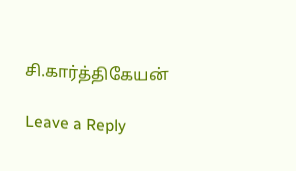சி.கார்த்திகேயன்

Leave a Reply